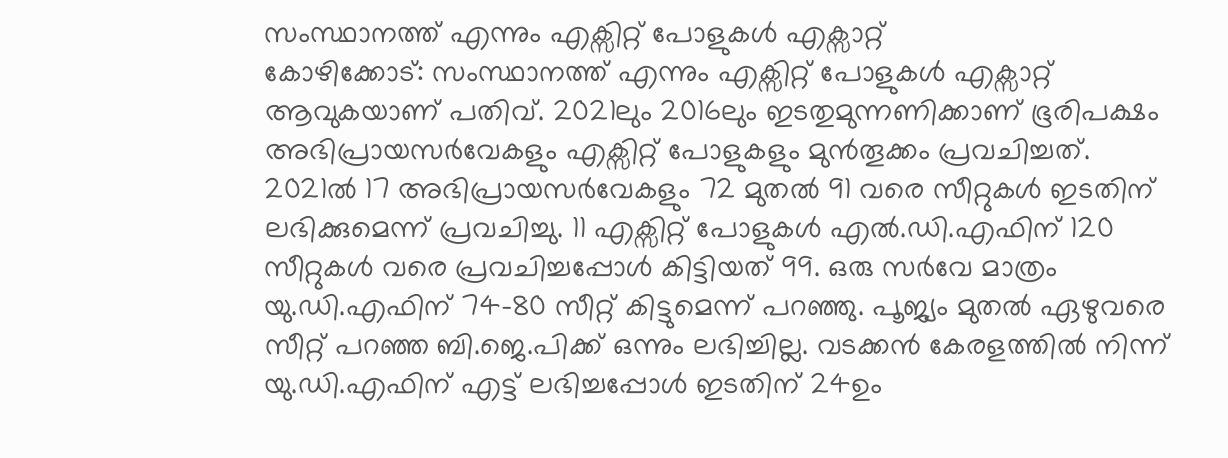സംസ്ഥാനത്ത് എന്നും എക്സിറ്റ് പോളുകൾ എക്സാറ്റ്
കോഴിക്കോട്: സംസ്ഥാനത്ത് എന്നും എക്സിറ്റ് പോളുകൾ എക്സാറ്റ് ആവുകയാണ് പതിവ്. 2021ലും 2016ലും ഇടതുമുന്നണിക്കാണ് ഭൂരിപക്ഷം അഭിപ്രായസർവേകളും എക്സിറ്റ് പോളുകളും മുൻതൂക്കം പ്രവചിച്ചത്.
2021ൽ 17 അഭിപ്രായസർവേകളും 72 മുതൽ 91 വരെ സീറ്റുകൾ ഇടതിന് ലഭിക്കുമെന്ന് പ്രവചിച്ചു. 11 എക്സിറ്റ് പോളുകൾ എൽ.ഡി.എഫിന് 120 സീറ്റുകൾ വരെ പ്രവചിച്ചപ്പോൾ കിട്ടിയത് 99. ഒരു സർവേ മാത്രം യു.ഡി.എഫിന് 74-80 സീറ്റ് കിട്ടുമെന്ന് പറഞ്ഞു. പൂജ്യം മുതൽ ഏഴുവരെ സീറ്റ് പറഞ്ഞ ബി.ജെ.പിക്ക് ഒന്നും ലഭിച്ചില്ല. വടക്കൻ കേരളത്തിൽ നിന്ന് യു.ഡി.എഫിന് എട്ട് ലഭിച്ചപ്പോൾ ഇടതിന് 24ഉം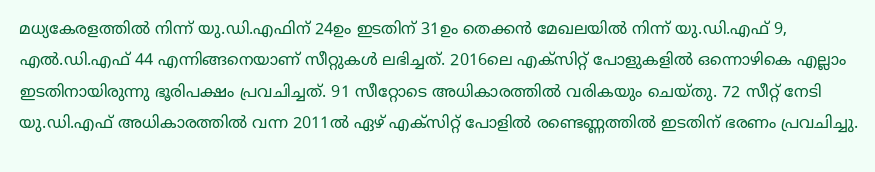മധ്യകേരളത്തിൽ നിന്ന് യു.ഡി.എഫിന് 24ഉം ഇടതിന് 31ഉം തെക്കൻ മേഖലയിൽ നിന്ന് യു.ഡി.എഫ് 9, എൽ.ഡി.എഫ് 44 എന്നിങ്ങനെയാണ് സീറ്റുകൾ ലഭിച്ചത്. 2016ലെ എക്സിറ്റ് പോളുകളിൽ ഒന്നൊഴികെ എല്ലാം ഇടതിനായിരുന്നു ഭൂരിപക്ഷം പ്രവചിച്ചത്. 91 സീറ്റോടെ അധികാരത്തിൽ വരികയും ചെയ്തു. 72 സീറ്റ് നേടി യു.ഡി.എഫ് അധികാരത്തിൽ വന്ന 2011ൽ ഏഴ് എക്സിറ്റ് പോളിൽ രണ്ടെണ്ണത്തിൽ ഇടതിന് ഭരണം പ്രവചിച്ചു.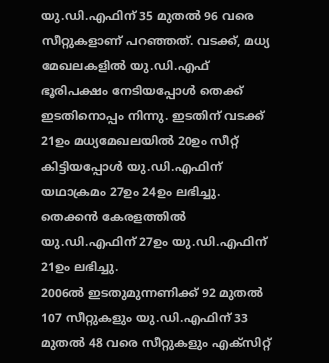യു.ഡി.എഫിന് 35 മുതൽ 96 വരെ സീറ്റുകളാണ് പറഞ്ഞത്. വടക്ക്, മധ്യ മേഖലകളിൽ യു.ഡി.എഫ് ഭൂരിപക്ഷം നേടിയപ്പോൾ തെക്ക് ഇടതിനൊപ്പം നിന്നു. ഇടതിന് വടക്ക് 21ഉം മധ്യമേഖലയിൽ 20ഉം സീറ്റ് കിട്ടിയപ്പോൾ യു.ഡി.എഫിന് യഥാക്രമം 27ഉം 24ഉം ലഭിച്ചു. തെക്കൻ കേരളത്തിൽ യു.ഡി.എഫിന് 27ഉം യു.ഡി.എഫിന് 21ഉം ലഭിച്ചു.
2006ൽ ഇടതുമുന്നണിക്ക് 92 മുതൽ 107 സീറ്റുകളും യു.ഡി.എഫിന് 33 മുതൽ 48 വരെ സീറ്റുകളും എക്സിറ്റ്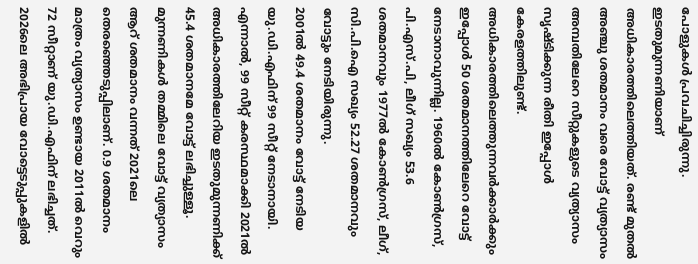പോളുകൾ പ്രവചിച്ചിരുന്നു. ഇടതുമുന്നണിയാണ് അധികാരത്തിലെത്തിയത്. രണ്ട് മുതൽ അഞ്ചു ശതമാനം വരെ വോട്ട് വ്യത്യാസം അമ്പതിലേറെ സീറ്റുകളുടെ വ്യത്യാസം സൃഷ്ടിക്കുന്ന രീതി ഇപ്പോൾ കേരളത്തിലുണ്ട്. അധികാരത്തിലെത്തുന്നവർക്കാർക്കും ഇപ്പോൾ 50 ശതമാനത്തിലേറെ വോട്ട് നേടാനാവുന്നില്ല. 1960ൽ കോൺഗ്രസ്, പി.എസ്.പി, ലീഗ് സഖ്യം 53.6 ശതമാനവും 1977ൽ കോൺഗ്രസ്, ലീഗ്, സി.പി.ഐ സഖ്യം 52.27 ശതമാനവും വോട്ടും നേടിയിരുന്നു.
2001ൽ 49.4 ശതമാനം വോട്ട് നേടിയ യു.ഡി.എഫിന് 99 സീറ്റ് നേടാനായി. എന്നാൽ, 99 സീറ്റ് കരസ്ഥമാക്കി 2021ൽ അധികാരത്തിലേറിയ ഇടതുമുന്നണിക്ക് 45.4 ശതമാനമേ വോട്ട് ലഭിച്ചുള്ളൂ. മുന്നണികൾ തമ്മിലെ വോട്ട് വ്യത്യാസം ആറ് ശതമാനം വന്നത് 2021ലെ തെരഞ്ഞെടുപ്പിലാണ്. 0.9 ശതമാനം മാത്രം വ്യത്യാസം ഉണ്ടായ 2011ൽ വെറും 72 സീറ്റാണ് യു.ഡി.എഫിന് ലഭിച്ചത്.
2026ലെ അഭിപ്രായ വോട്ടെടുപ്പുകളിൽ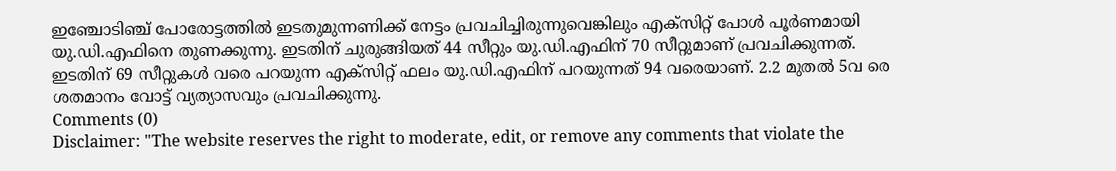ഇഞ്ചോടിഞ്ച് പോരോട്ടത്തിൽ ഇടതുമുന്നണിക്ക് നേട്ടം പ്രവചിച്ചിരുന്നുവെങ്കിലും എക്സിറ്റ് പോൾ പൂർണമായി യു.ഡി.എഫിനെ തുണക്കുന്നു. ഇടതിന് ചുരുങ്ങിയത് 44 സീറ്റും യു.ഡി.എഫിന് 70 സീറ്റുമാണ് പ്രവചിക്കുന്നത്. ഇടതിന് 69 സീറ്റുകൾ വരെ പറയുന്ന എക്സിറ്റ് ഫലം യു.ഡി.എഫിന് പറയുന്നത് 94 വരെയാണ്. 2.2 മുതൽ 5വ രെ ശതമാനം വോട്ട് വ്യത്യാസവും പ്രവചിക്കുന്നു.
Comments (0)
Disclaimer: "The website reserves the right to moderate, edit, or remove any comments that violate the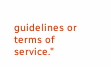guidelines or terms of service."